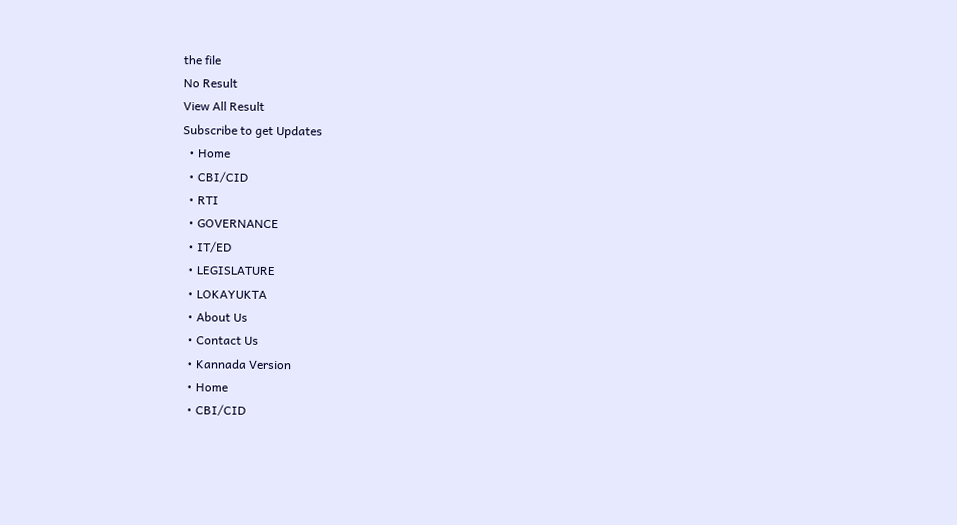the file
No Result
View All Result
Subscribe to get Updates
  • Home
  • CBI/CID
  • RTI
  • GOVERNANCE
  • IT/ED
  • LEGISLATURE
  • LOKAYUKTA
  • About Us
  • Contact Us
  • Kannada Version
  • Home
  • CBI/CID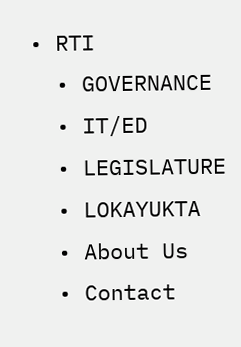• RTI
  • GOVERNANCE
  • IT/ED
  • LEGISLATURE
  • LOKAYUKTA
  • About Us
  • Contact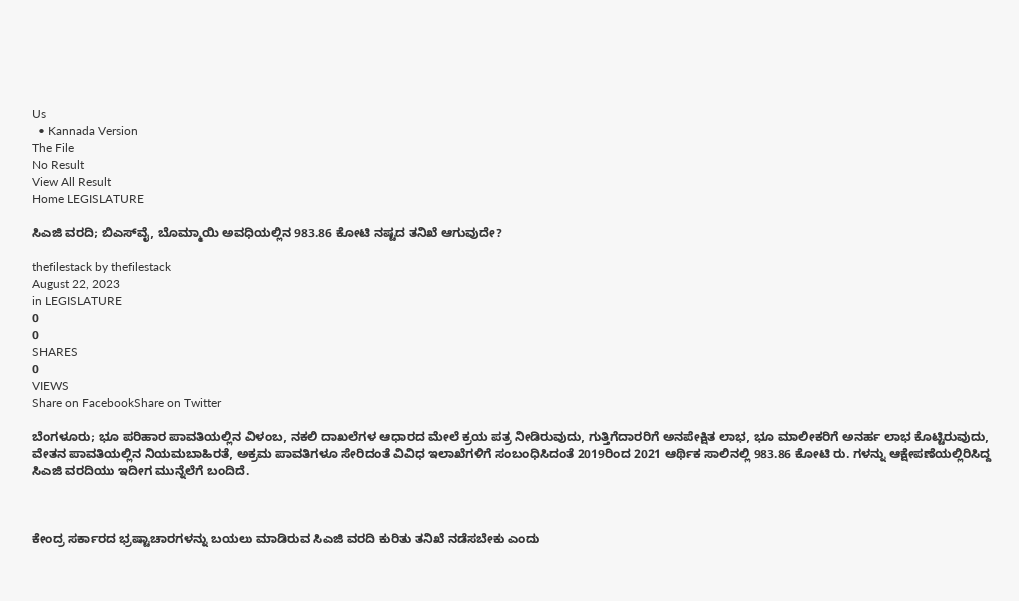Us
  • Kannada Version
The File
No Result
View All Result
Home LEGISLATURE

ಸಿಎಜಿ ವರದಿ; ಬಿಎಸ್‌ವೈ, ಬೊಮ್ಮಾಯಿ ಅವಧಿಯಲ್ಲಿನ 983.86 ಕೋಟಿ ನಷ್ಟದ ತನಿಖೆ ಆಗುವುದೇ?

thefilestack by thefilestack
August 22, 2023
in LEGISLATURE
0
0
SHARES
0
VIEWS
Share on FacebookShare on Twitter

ಬೆಂಗಳೂರು; ಭೂ ಪರಿಹಾರ ಪಾವತಿಯಲ್ಲಿನ ವಿಳಂಬ, ನಕಲಿ ದಾಖಲೆಗಳ ಆಧಾರದ ಮೇಲೆ ಕ್ರಯ ಪತ್ರ ನೀಡಿರುವುದು, ಗುತ್ತಿಗೆದಾರರಿಗೆ ಅನಪೇಕ್ಷಿತ ಲಾಭ, ಭೂ ಮಾಲೀಕರಿಗೆ ಅನರ್ಹ ಲಾಭ ಕೊಟ್ಟಿರುವುದು, ವೇತನ ಪಾವತಿಯಲ್ಲಿನ ನಿಯಮಬಾಹಿರತೆ, ಅಕ್ರಮ ಪಾವತಿಗಳೂ ಸೇರಿದಂತೆ ವಿವಿಧ ಇಲಾಖೆಗಳಿಗೆ ಸಂಬಂಧಿಸಿದಂತೆ 2019ರಿಂದ 2021 ಆರ್ಥಿಕ ಸಾಲಿನಲ್ಲಿ 983.86 ಕೋಟಿ ರು. ಗಳನ್ನು ಆಕ್ಷೇಪಣೆಯಲ್ಲಿರಿಸಿದ್ದ ಸಿಎಜಿ ವರದಿಯು ಇದೀಗ ಮುನ್ನೆಲೆಗೆ ಬಂದಿದೆ.



ಕೇಂದ್ರ ಸರ್ಕಾರದ ಭ್ರಷ್ಟಾಚಾರಗಳನ್ನು ಬಯಲು ಮಾಡಿರುವ ಸಿಎಜಿ ವರದಿ ಕುರಿತು ತನಿಖೆ ನಡೆಸಬೇಕು ಎಂದು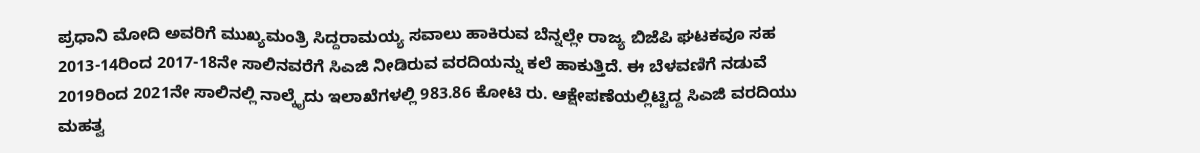ಪ್ರಧಾನಿ ಮೋದಿ ಅವರಿಗೆ ಮುಖ್ಯಮಂತ್ರಿ ಸಿದ್ದರಾಮಯ್ಯ ಸವಾಲು ಹಾಕಿರುವ ಬೆನ್ನಲ್ಲೇ ರಾಜ್ಯ ಬಿಜೆಪಿ ಘಟಕವೂ ಸಹ 2013-14ರಿಂದ 2017-18ನೇ ಸಾಲಿನವರೆಗೆ ಸಿಎಜಿ ನೀಡಿರುವ ವರದಿಯನ್ನು ಕಲೆ ಹಾಕುತ್ತಿದೆ. ಈ ಬೆಳವಣಿಗೆ ನಡುವೆ  2019ರಿಂದ 2021ನೇ ಸಾಲಿನಲ್ಲಿ ನಾಲ್ಕೈದು ಇಲಾಖೆಗಳಲ್ಲಿ 983.86 ಕೋಟಿ ರು. ಆಕ್ಷೇಪಣೆಯಲ್ಲಿಟ್ಟಿದ್ದ ಸಿಎಜಿ ವರದಿಯು ಮಹತ್ವ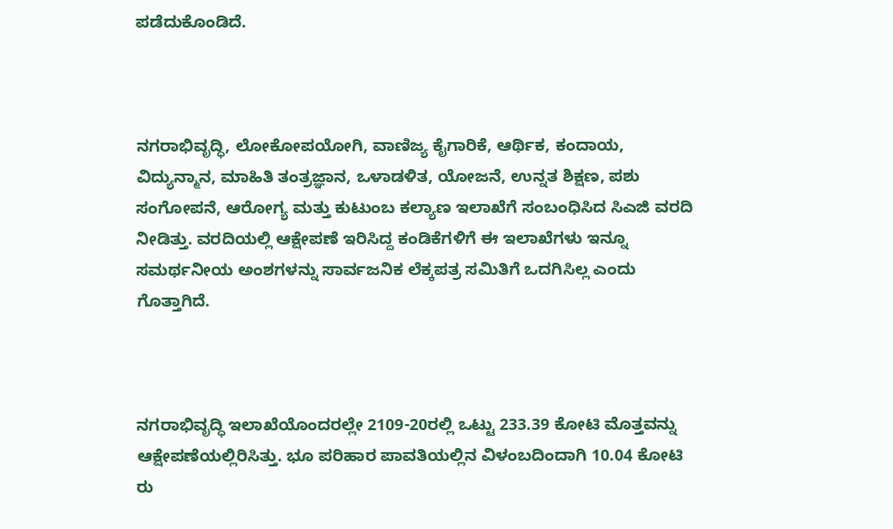ಪಡೆದುಕೊಂಡಿದೆ.



ನಗರಾಭಿವೃದ್ಧಿ, ಲೋಕೋಪಯೋಗಿ, ವಾಣಿಜ್ಯ ಕೈಗಾರಿಕೆ, ಆರ್ಥಿಕ, ಕಂದಾಯ, ವಿದ್ಯುನ್ಮಾನ, ಮಾಹಿತಿ ತಂತ್ರಜ್ಞಾನ, ಒಳಾಡಳಿತ, ಯೋಜನೆ, ಉನ್ನತ ಶಿಕ್ಷಣ, ಪಶು ಸಂಗೋಪನೆ, ಆರೋಗ್ಯ ಮತ್ತು ಕುಟುಂಬ ಕಲ್ಯಾಣ ಇಲಾಖೆಗೆ ಸಂಬಂಧಿಸಿದ ಸಿಎಜಿ ವರದಿ ನೀಡಿತ್ತು. ವರದಿಯಲ್ಲಿ ಆಕ್ಷೇಪಣೆ ಇರಿಸಿದ್ದ ಕಂಡಿಕೆಗಳಿಗೆ ಈ ಇಲಾಖೆಗಳು ಇನ್ನೂ ಸಮರ್ಥನೀಯ ಅಂಶಗಳನ್ನು ಸಾರ್ವಜನಿಕ ಲೆಕ್ಕಪತ್ರ ಸಮಿತಿಗೆ ಒದಗಿಸಿಲ್ಲ ಎಂದು ಗೊತ್ತಾಗಿದೆ.



ನಗರಾಭಿವೃದ್ಧಿ ಇಲಾಖೆಯೊಂದರಲ್ಲೇ 2109-20ರಲ್ಲಿ ಒಟ್ಟು 233.39 ಕೋಟಿ ಮೊತ್ತವನ್ನು ಆಕ್ಷೇಪಣೆಯಲ್ಲಿರಿಸಿತ್ತು. ಭೂ ಪರಿಹಾರ ಪಾವತಿಯಲ್ಲಿನ ವಿಳಂಬದಿಂದಾಗಿ 10.04 ಕೋಟಿ ರು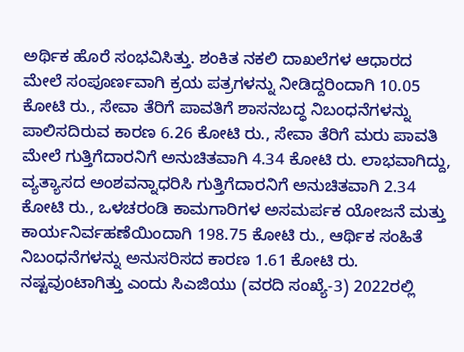ಅರ್ಥಿಕ ಹೊರೆ ಸಂಭವಿಸಿತ್ತು. ಶಂಕಿತ ನಕಲಿ ದಾಖಲೆಗಳ ಆಧಾರದ ಮೇಲೆ ಸಂಪೂರ್ಣವಾಗಿ ಕ್ರಯ ಪತ್ರಗಳನ್ನು ನೀಡಿದ್ದರಿಂದಾಗಿ 10.05 ಕೋಟಿ ರು., ಸೇವಾ ತೆರಿಗೆ ಪಾವತಿಗೆ ಶಾಸನಬದ್ಧ ನಿಬಂಧನೆಗಳನ್ನು ಪಾಲಿಸದಿರುವ ಕಾರಣ 6.26 ಕೋಟಿ ರು., ಸೇವಾ ತೆರಿಗೆ ಮರು ಪಾವತಿ ಮೇಲೆ ಗುತ್ತಿಗೆದಾರನಿಗೆ ಅನುಚಿತವಾಗಿ 4.34 ಕೋಟಿ ರು. ಲಾಭವಾಗಿದ್ದು, ವ್ಯತ್ಯಾಸದ ಅಂಶವನ್ನಾಧರಿಸಿ ಗುತ್ತಿಗೆದಾರನಿಗೆ ಅನುಚಿತವಾಗಿ 2.34 ಕೋಟಿ ರು., ಒಳಚರಂಡಿ ಕಾಮಗಾರಿಗಳ ಅಸಮರ್ಪಕ ಯೋಜನೆ ಮತ್ತು ಕಾರ್ಯನಿರ್ವಹಣೆಯಿಂದಾಗಿ 198.75 ಕೋಟಿ ರು., ಆರ್ಥಿಕ ಸಂಹಿತೆ ನಿಬಂಧನೆಗಳನ್ನು ಅನುಸರಿಸದ ಕಾರಣ 1.61 ಕೋಟಿ ರು. ನಷ್ಟವುಂಟಾಗಿತ್ತು ಎಂದು ಸಿಎಜಿಯು (ವರದಿ ಸಂಖ್ಯೆ-3) 2022ರಲ್ಲಿ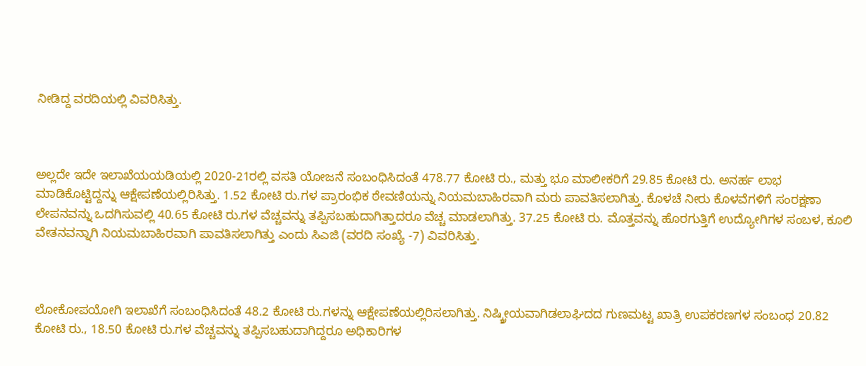ನೀಡಿದ್ದ ವರದಿಯಲ್ಲಿ ವಿವರಿಸಿತ್ತು.



ಅಲ್ಲದೇ ಇದೇ ಇಲಾಖೆಯಯಡಿಯಲ್ಲಿ 2020-21ರಲ್ಲಿ ವಸತಿ ಯೋಜನೆ ಸಂಬಂಧಿಸಿದಂತೆ 478.77 ಕೋಟಿ ರು., ಮತ್ತು ಭೂ ಮಾಲೀಕರಿಗೆ 29.85 ಕೋಟಿ ರು. ಅನರ್ಹ ಲಾಭ ಮಾಡಿಕೊಟ್ಟಿದ್ದನ್ನು ಆಕ್ಷೇಪಣೆಯಲ್ಲಿರಿಸಿತ್ತು. 1.52 ಕೋಟಿ ರು.ಗಳ ಪ್ರಾರಂಭಿಕ ಠೇವಣಿಯನ್ನು ನಿಯಮಬಾಹಿರವಾಗಿ ಮರು ಪಾವತಿಸಲಾಗಿತ್ತು. ಕೊಳಚೆ ನೀರು ಕೊಳವೆಗಳಿಗೆ ಸಂರಕ್ಷಣಾ ಲೇಪನವನ್ನು ಒದಗಿಸುವಲ್ಲಿ 40.65 ಕೋಟಿ ರು.ಗಳ ವೆಚ್ಚವನ್ನು ತಪ್ಪಿಸಬಹುದಾಗಿತ್ತಾದರೂ ವೆಚ್ಚ ಮಾಡಲಾಗಿತ್ತು. 37.25 ಕೋಟಿ ರು. ಮೊತ್ತವನ್ನು ಹೊರಗುತ್ತಿಗೆ ಉದ್ಯೋಗಿಗಳ ಸಂಬಳ, ಕೂಲಿ ವೇತನವನ್ನಾಗಿ ನಿಯಮಬಾಹಿರವಾಗಿ ಪಾವತಿಸಲಾಗಿತ್ತು ಎಂದು ಸಿಎಜಿ (ವರದಿ ಸಂಖ್ಯೆ -7) ವಿವರಿಸಿತ್ತು.



ಲೋಕೋಪಯೋಗಿ ಇಲಾಖೆಗೆ ಸಂಬಂಧಿಸಿದಂತೆ 48.2 ಕೋಟಿ ರು.ಗಳನ್ನು ಆಕ್ಷೇಪಣೆಯಲ್ಲಿರಿಸಲಾಗಿತ್ತು. ನಿಷ್ಕ್ರೀಯವಾಗಿಡಲಾಘಿದದ ಗುಣಮಟ್ಟ ಖಾತ್ರಿ ಉಪಕರಣಗಳ ಸಂಬಂಧ 20.82 ಕೋಟಿ ರು., 18.50 ಕೋಟಿ ರು.ಗಳ ವೆಚ್ಚವನ್ನು ತಪ್ಪಿಸಬಹುದಾಗಿದ್ದರೂ ಅಧಿಕಾರಿಗಳ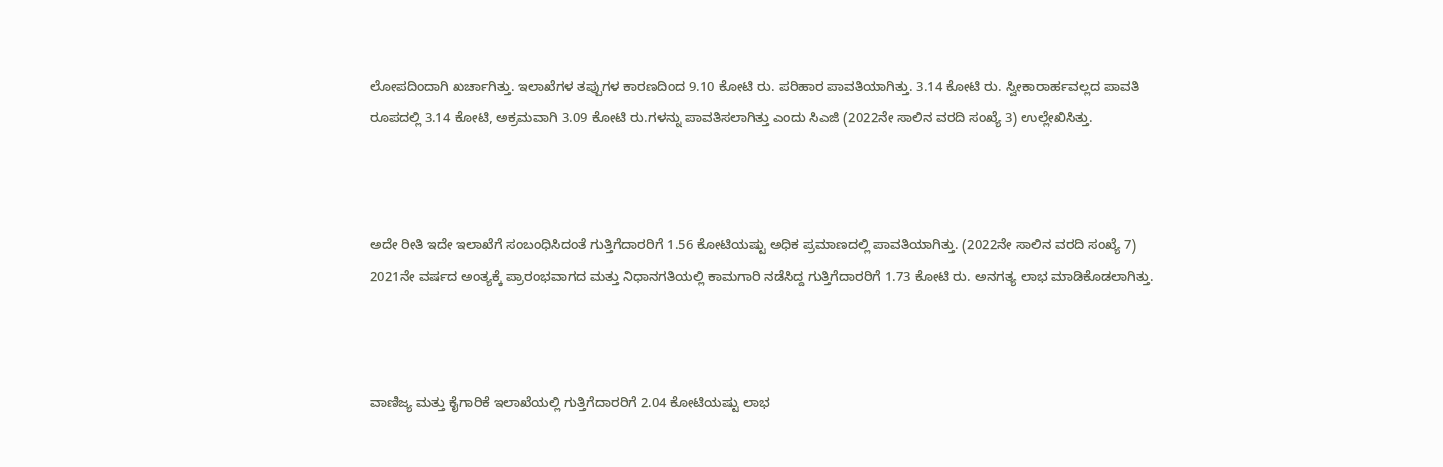ಲೋಪದಿಂದಾಗಿ ಖರ್ಚಾಗಿತ್ತು. ಇಲಾಖೆಗಳ ತಪ್ಪುಗಳ ಕಾರಣದಿಂದ 9.10 ಕೋಟಿ ರು. ಪರಿಹಾರ ಪಾವತಿಯಾಗಿತ್ತು. 3.14 ಕೋಟಿ ರು. ಸ್ವೀಕಾರಾರ್ಹವಲ್ಲದ ಪಾವತಿ ರೂಪದಲ್ಲಿ 3.14 ಕೋಟಿ, ಅಕ್ರಮವಾಗಿ 3.09 ಕೋಟಿ ರು.ಗಳನ್ನು ಪಾವತಿಸಲಾಗಿತ್ತು ಎಂದು ಸಿಎಜಿ (2022ನೇ ಸಾಲಿನ ವರದಿ ಸಂಖ್ಯೆ 3) ಉಲ್ಲೇಖಿಸಿತ್ತು.



ಅದೇ ರೀತಿ ಇದೇ ಇಲಾಖೆಗೆ ಸಂಬಂಧಿಸಿದಂತೆ ಗುತ್ತಿಗೆದಾರರಿಗೆ 1.56 ಕೋಟಿಯಷ್ಟು ಅಧಿಕ ಪ್ರಮಾಣದಲ್ಲಿ ಪಾವತಿಯಾಗಿತ್ತು. (2022ನೇ ಸಾಲಿನ ವರದಿ ಸಂಖ್ಯೆ 7) 2021ನೇ ವರ್ಷದ ಅಂತ್ಯಕ್ಕೆ ಪ್ರಾರಂಭವಾಗದ ಮತ್ತು ನಿಧಾನಗತಿಯಲ್ಲಿ ಕಾಮಗಾರಿ ನಡೆಸಿದ್ದ ಗುತ್ತಿಗೆದಾರರಿಗೆ 1.73 ಕೋಟಿ ರು. ಅನಗತ್ಯ ಲಾಭ ಮಾಡಿಕೊಡಲಾಗಿತ್ತು.



ವಾಣಿಜ್ಯ ಮತ್ತು ಕೈಗಾರಿಕೆ ಇಲಾಖೆಯಲ್ಲಿ ಗುತ್ತಿಗೆದಾರರಿಗೆ 2.04 ಕೋಟಿಯಷ್ಟು ಲಾಭ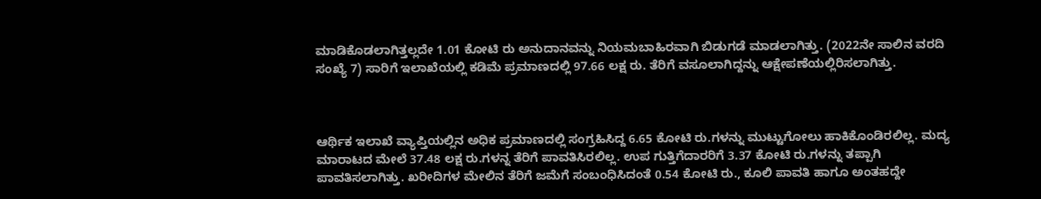ಮಾಡಿಕೊಡಲಾಗಿತ್ತಲ್ಲದೇ 1.01 ಕೋಟಿ ರು ಅನುದಾನವನ್ನು ನಿಯಮಬಾಹಿರವಾಗಿ ಬಿಡುಗಡೆ ಮಾಡಲಾಗಿತ್ತು. (2022ನೇ ಸಾಲಿನ ವರದಿ ಸಂಖ್ಯೆ 7) ಸಾರಿಗೆ ಇಲಾಖೆಯಲ್ಲಿ ಕಡಿಮೆ ಪ್ರಮಾಣದಲ್ಲಿ 97.66 ಲಕ್ಷ ರು. ತೆರಿಗೆ ವಸೂಲಾಗಿದ್ದನ್ನು ಆಕ್ಷೇಪಣೆಯಲ್ಲಿರಿಸಲಾಗಿತ್ತು.



ಆರ್ಥಿಕ ಇಲಾಖೆ ವ್ಯಾಪ್ತಿಯಲ್ಲಿನ ಅಧಿಕ ಪ್ರಮಾಣದಲ್ಲಿ ಸಂಗ್ರಹಿಸಿದ್ದ 6.65 ಕೋಟಿ ರು.ಗಳನ್ನು ಮುಟ್ಟುಗೋಲು ಹಾಕಿಕೊಂಡಿರಲಿಲ್ಲ. ಮದ್ಯ ಮಾರಾಟದ ಮೇಲೆ 37.48 ಲಕ್ಷ ರು.ಗಳನ್ನ ತೆರಿಗೆ ಪಾವತಿಸಿರಲಿಲ್ಲ. ಉಪ ಗುತ್ತಿಗೆದಾರರಿಗೆ 3.37 ಕೋಟಿ ರು.ಗಳನ್ನು ತಪ್ಪಾಗಿ ಪಾವತಿಸಲಾಗಿತ್ತು. ಖರೀದಿಗಳ ಮೇಲಿನ ತೆರಿಗೆ ಜಮೆಗೆ ಸಂಬಂಧಿಸಿದಂತೆ 0.54 ಕೋಟಿ ರು., ಕೂಲಿ ಪಾವತಿ ಹಾಗೂ ಅಂತಹದ್ದೇ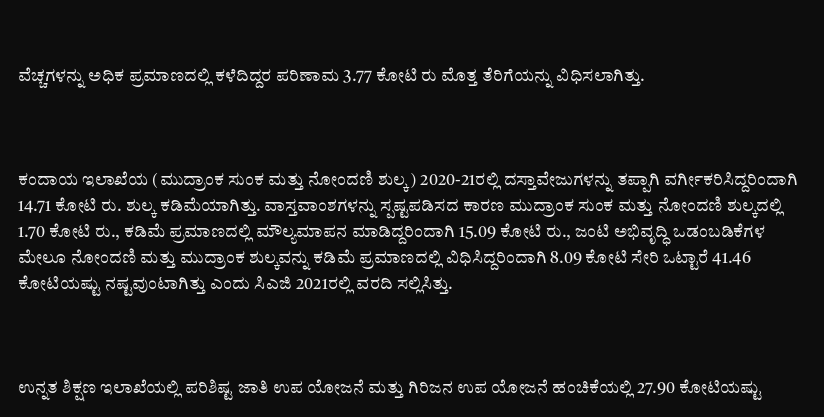ವೆಚ್ಚಗಳನ್ನು ಅಧಿಕ ಪ್ರಮಾಣದಲ್ಲಿ ಕಳೆದಿದ್ದರ ಪರಿಣಾಮ 3.77 ಕೋಟಿ ರು ಮೊತ್ತ ತೆರಿಗೆಯನ್ನು ವಿಧಿಸಲಾಗಿತ್ತು.



ಕಂದಾಯ ಇಲಾಖೆಯ (ಮುದ್ರಾಂಕ ಸುಂಕ ಮತ್ತು ನೋಂದಣಿ ಶುಲ್ಕ) 2020-21ರಲ್ಲಿ ದಸ್ತಾವೇಜುಗಳನ್ನು ತಪ್ಪಾಗಿ ವರ್ಗೀಕರಿಸಿದ್ದರಿಂದಾಗಿ 14.71 ಕೋಟಿ ರು. ಶುಲ್ಕ ಕಡಿಮೆಯಾಗಿತ್ತು. ವಾಸ್ತವಾಂಶಗಳನ್ನು ಸ್ಪಷ್ಟಪಡಿಸದ ಕಾರಣ ಮುದ್ರಾಂಕ ಸುಂಕ ಮತ್ತು ನೋಂದಣಿ ಶುಲ್ಕದಲ್ಲಿ 1.70 ಕೋಟಿ ರು., ಕಡಿಮೆ ಪ್ರಮಾಣದಲ್ಲಿ ಮೌಲ್ಯಮಾಪನ ಮಾಡಿದ್ದರಿಂದಾಗಿ 15.09 ಕೋಟಿ ರು., ಜಂಟಿ ಅಭಿವೃದ್ಧಿ ಒಡಂಬಡಿಕೆಗಳ ಮೇಲೂ ನೋಂದಣಿ ಮತ್ತು ಮುದ್ರಾಂಕ ಶುಲ್ಕವನ್ನು ಕಡಿಮೆ ಪ್ರಮಾಣದಲ್ಲಿ ವಿಧಿಸಿದ್ದರಿಂದಾಗಿ 8.09 ಕೋಟಿ ಸೇರಿ ಒಟ್ಟಾರೆ 41.46 ಕೋಟಿಯಷ್ಟು ನಷ್ಟವುಂಟಾಗಿತ್ತು ಎಂದು ಸಿಎಜಿ 2021ರಲ್ಲಿ ವರದಿ ಸಲ್ಲಿಸಿತ್ತು.



ಉನ್ನತ ಶಿಕ್ಷಣ ಇಲಾಖೆಯಲ್ಲಿ ಪರಿಶಿಷ್ಟ ಜಾತಿ ಉಪ ಯೋಜನೆ ಮತ್ತು ಗಿರಿಜನ ಉಪ ಯೋಜನೆ ಹಂಚಿಕೆಯಲ್ಲಿ 27.90 ಕೋಟಿಯಷ್ಟು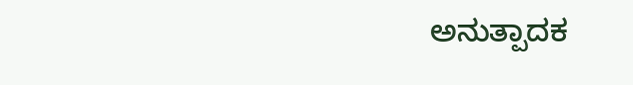ಅನುತ್ಪಾದಕ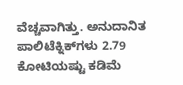ವೆಚ್ಚವಾಗಿತ್ತು. ಅನುದಾನಿತ ಪಾಲಿಟೆಕ್ನಿಕ್‌ಗಳು 2.79 ಕೋಟಿಯಷ್ಟು ಕಡಿಮೆ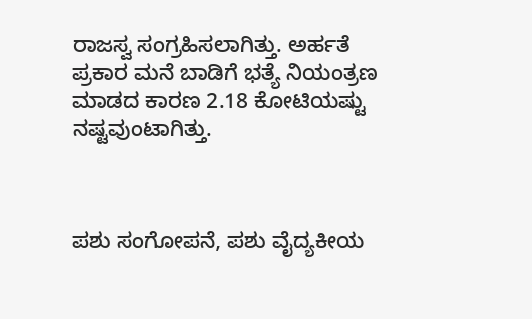ರಾಜಸ್ವ ಸಂಗ್ರಹಿಸಲಾಗಿತ್ತು. ಅರ್ಹತೆ ಪ್ರಕಾರ ಮನೆ ಬಾಡಿಗೆ ಭತ್ಯೆ ನಿಯಂತ್ರಣ ಮಾಡದ ಕಾರಣ 2.18 ಕೋಟಿಯಷ್ಟು ನಷ್ಟವುಂಟಾಗಿತ್ತು.



ಪಶು ಸಂಗೋಪನೆ, ಪಶು ವೈದ್ಯಕೀಯ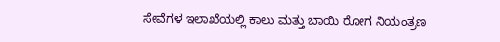ಸೇವೆಗಳ ಇಲಾಖೆಯಲ್ಲಿ ಕಾಲು ಮತ್ತು ಬಾಯಿ ರೋಗ ನಿಯಂತ್ರಣ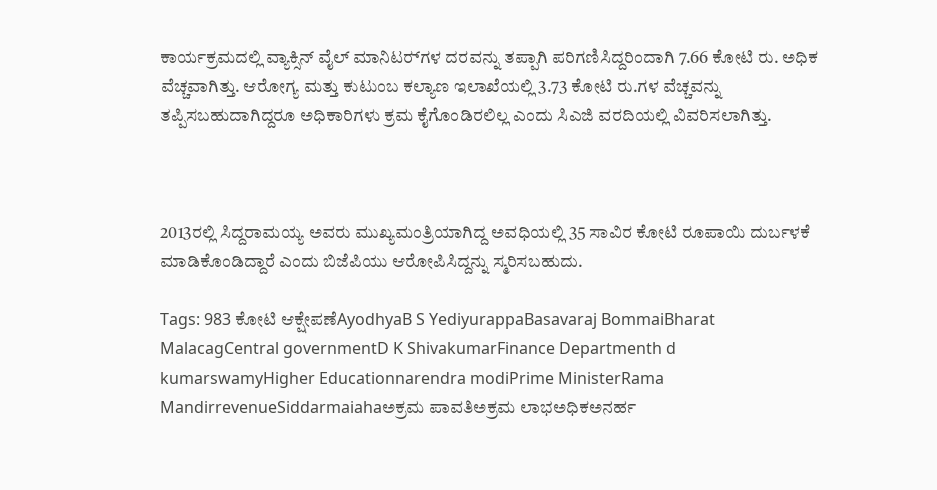ಕಾರ್ಯಕ್ರಮದಲ್ಲಿ ವ್ಯಾಕ್ಸಿನ್‌ ವೈಲ್‌ ಮಾನಿಟರ್‍‌ಗಳ ದರವನ್ನು ತಪ್ಪಾಗಿ ಪರಿಗಣಿಸಿದ್ದರಿಂದಾಗಿ 7.66 ಕೋಟಿ ರು. ಅಧಿಕ ವೆಚ್ಚವಾಗಿತ್ತು. ಆರೋಗ್ಯ ಮತ್ತು ಕುಟುಂಬ ಕಲ್ಯಾಣ ಇಲಾಖೆಯಲ್ಲಿ 3.73 ಕೋಟಿ ರು.ಗಳ ವೆಚ್ಚವನ್ನು ತಪ್ಪಿಸಬಹುದಾಗಿದ್ದರೂ ಅಧಿಕಾರಿಗಳು ಕ್ರಮ ಕೈಗೊಂಡಿರಲಿಲ್ಲ ಎಂದು ಸಿಎಜಿ ವರದಿಯಲ್ಲಿ ವಿವರಿಸಲಾಗಿತ್ತು.



2013ರಲ್ಲಿ ಸಿದ್ದರಾಮಯ್ಯ ಅವರು ಮುಖ್ಯಮಂತ್ರಿಯಾಗಿದ್ದ ಅವಧಿಯಲ್ಲಿ 35 ಸಾವಿರ ಕೋಟಿ ರೂಪಾಯಿ ದುರ್ಬಳಕೆ ಮಾಡಿಕೊಂಡಿದ್ದಾರೆ ಎಂದು ಬಿಜೆಪಿಯು ಆರೋಪಿಸಿದ್ದನ್ನು ಸ್ಮರಿಸಬಹುದು.

Tags: 983 ಕೋಟಿ ಆಕ್ಷೇಪಣೆAyodhyaB S YediyurappaBasavaraj BommaiBharat MalacagCentral governmentD K ShivakumarFinance Departmenth d kumarswamyHigher Educationnarendra modiPrime MinisterRama MandirrevenueSiddarmaiahaಅಕ್ರಮ ಪಾವತಿಅಕ್ರಮ ಲಾಭಅಧಿಕಅನರ್ಹ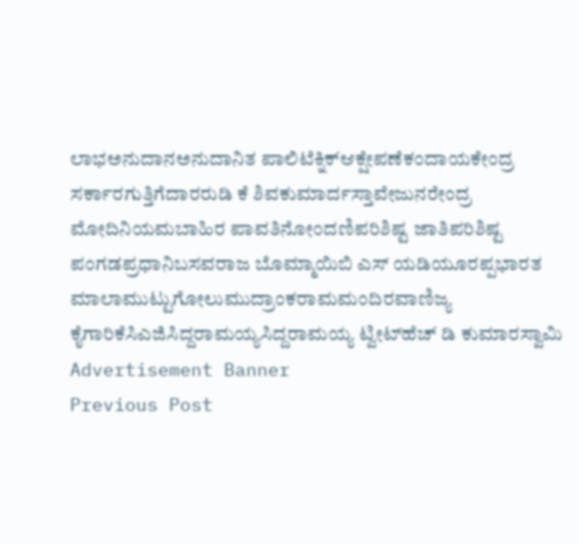ಲಾಭಅನುದಾನಅನುದಾನಿತ ಪಾಲಿಟೆಕ್ನಿಕ್‌ಆಕ್ಷೇಪಣೆಕಂದಾಯಕೇಂದ್ರ ಸರ್ಕಾರಗುತ್ತಿಗೆದಾರರುಡಿ ಕೆ ಶಿವಕುಮಾರ್ದಸ್ತಾವೇಜುನರೇಂದ್ರ ಮೋದಿನಿಯಮಬಾಹಿರ ಪಾವತಿನೋಂದಣಿಪರಿಶಿಷ್ಟ ಜಾತಿಪರಿಶಿಷ್ಟ ಪಂಗಡಪ್ರಧಾನಿಬಸವರಾಜ ಬೊಮ್ಮಾಯಿಬಿ ಎಸ್‌ ಯಡಿಯೂರಪ್ಪಭಾರತ ಮಾಲಾಮುಟ್ಟುಗೋಲುಮುದ್ರಾಂಕರಾಮಮಂದಿರವಾಣಿಜ್ಯ ಕೈಗಾರಿಕೆಸಿಎಜಿಸಿದ್ದರಾಮಯ್ಯಸಿದ್ದರಾಮಯ್ಯ ಟ್ವೀಟ್‌ಹೆಚ್‌ ಡಿ ಕುಮಾರಸ್ವಾಮಿ
Advertisement Banner
Previous Post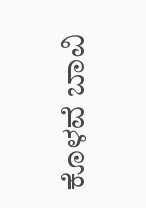ಕೊಳವೆ ಬಾವಿ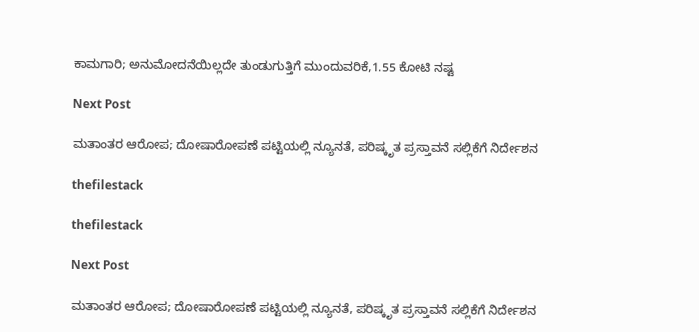ಕಾಮಗಾರಿ; ಅನುಮೋದನೆಯಿಲ್ಲದೇ ತುಂಡುಗುತ್ತಿಗೆ ಮುಂದುವರಿಕೆ,1.55 ಕೋಟಿ ನಷ್ಟ

Next Post

ಮತಾಂತರ ಆರೋಪ; ದೋಷಾರೋಪಣೆ ಪಟ್ಟಿಯಲ್ಲಿ ನ್ಯೂನತೆ, ಪರಿಷ್ಕೃತ ಪ್ರಸ್ತಾವನೆ ಸಲ್ಲಿಕೆಗೆ ನಿರ್ದೇಶನ

thefilestack

thefilestack

Next Post

ಮತಾಂತರ ಆರೋಪ; ದೋಷಾರೋಪಣೆ ಪಟ್ಟಿಯಲ್ಲಿ ನ್ಯೂನತೆ, ಪರಿಷ್ಕೃತ ಪ್ರಸ್ತಾವನೆ ಸಲ್ಲಿಕೆಗೆ ನಿರ್ದೇಶನ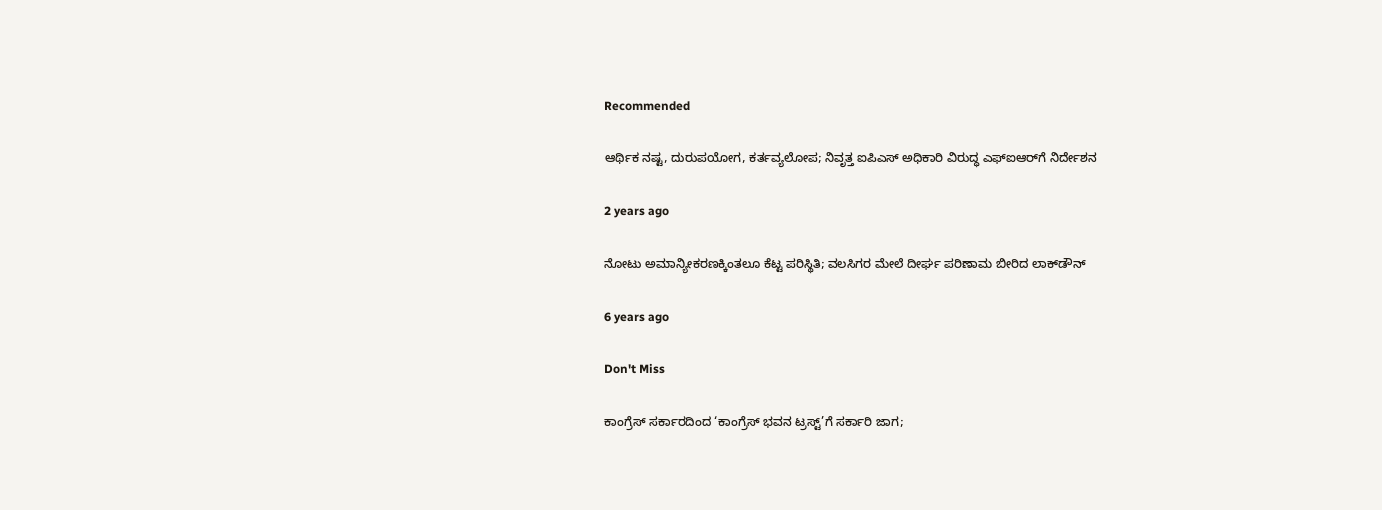Recommended

ಆರ್ಥಿಕ ನಷ್ಟ, ದುರುಪಯೋಗ, ಕರ್ತವ್ಯಲೋಪ; ನಿವೃತ್ತ ಐಪಿಎಸ್‌ ಅಧಿಕಾರಿ ವಿರುದ್ಧ ಎಫ್‌ಐಆರ್‌ಗೆ ನಿರ್ದೇಶನ

2 years ago

ನೋಟು ಅಮಾನ್ಯೀಕರಣಕ್ಕಿಂತಲೂ ಕೆಟ್ಟ ಪರಿಸ್ಥಿತಿ; ವಲಸಿಗರ ಮೇಲೆ ದೀರ್ಘ ಪರಿಣಾಮ ಬೀರಿದ ಲಾಕ್‌ಡೌನ್‌

6 years ago

Don't Miss

ಕಾಂಗ್ರೆಸ್‌ ಸರ್ಕಾರದಿಂದ ‘ಕಾಂಗ್ರೆಸ್‌ ಭವನ ಟ್ರಸ್ಟ್‌’ಗೆ ಸರ್ಕಾರಿ ಜಾಗ;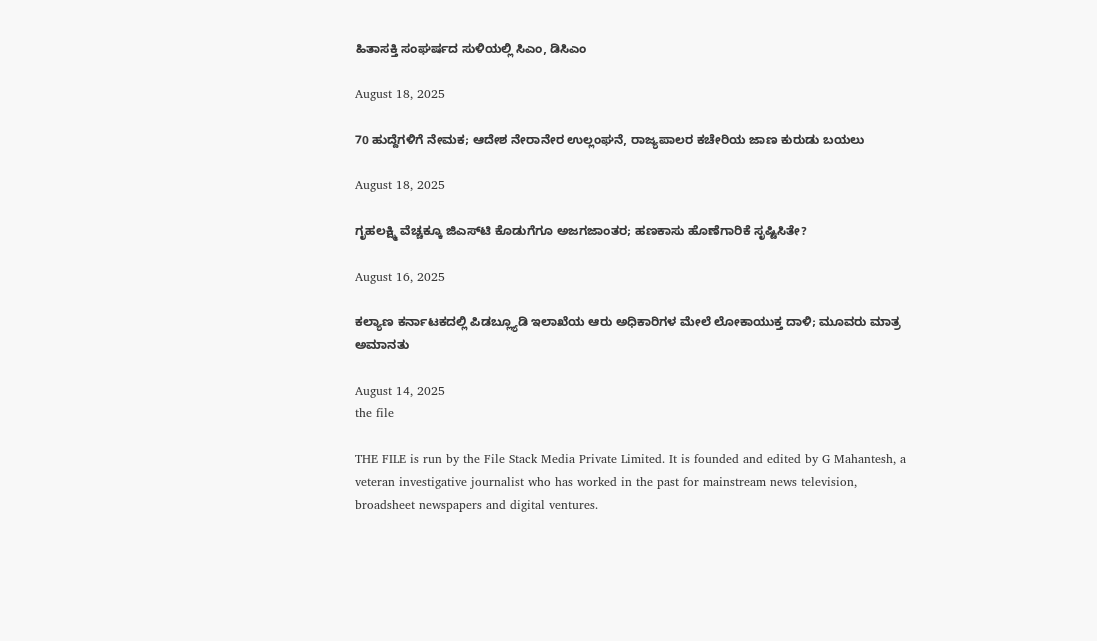ಹಿತಾಸಕ್ತಿ ಸಂಘ‍ರ್ಷದ ಸುಳಿಯಲ್ಲಿ ಸಿಎಂ, ಡಿಸಿಎಂ

August 18, 2025

70 ಹುದ್ದೆಗಳಿಗೆ ನೇಮಕ; ಆದೇಶ ನೇರಾನೇರ ಉಲ್ಲಂಘನೆ, ರಾಜ್ಯಪಾಲರ ಕಚೇರಿಯ ಜಾಣ ಕುರುಡು ಬಯಲು

August 18, 2025

ಗೃಹಲಕ್ಷ್ಮಿ ವೆಚ್ಚಕ್ಕೂ ಜಿಎಸ್‌ಟಿ ಕೊಡುಗೆಗೂ ಅಜಗಜಾಂತರ; ಹಣಕಾಸು ಹೊಣೆಗಾರಿಕೆ ಸೃಷ್ಟಿಸಿತೇ?

August 16, 2025

ಕಲ್ಯಾಣ ಕರ್ನಾಟಕದಲ್ಲಿ ಪಿಡಬ್ಲ್ಯೂಡಿ ಇಲಾಖೆಯ ಆರು ಅಧಿಕಾರಿಗಳ ಮೇಲೆ ಲೋಕಾಯುಕ್ತ ದಾಳಿ; ಮೂವರು ಮಾತ್ರ ಅಮಾನತು

August 14, 2025
the file

THE FILE is run by the File Stack Media Private Limited. It is founded and edited by G Mahantesh, a veteran investigative journalist who has worked in the past for mainstream news television, broadsheet newspapers and digital ventures.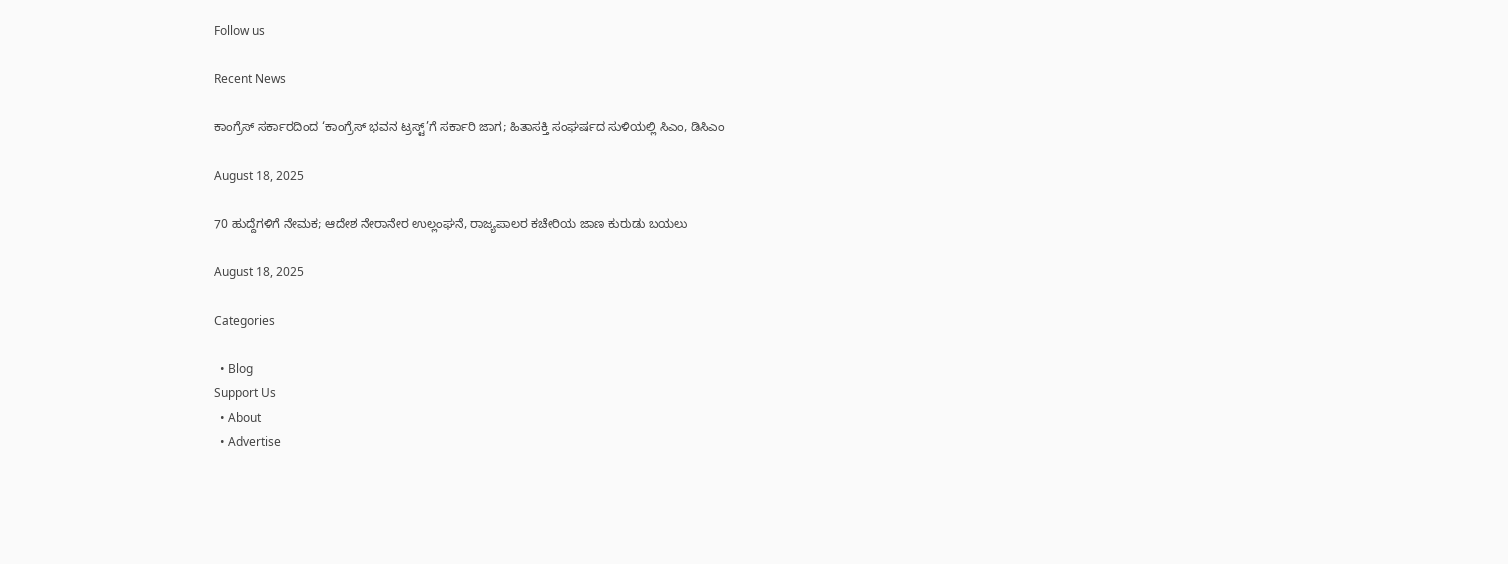Follow us

Recent News

ಕಾಂಗ್ರೆಸ್‌ ಸರ್ಕಾರದಿಂದ ‘ಕಾಂಗ್ರೆಸ್‌ ಭವನ ಟ್ರಸ್ಟ್‌’ಗೆ ಸರ್ಕಾರಿ ಜಾಗ; ಹಿತಾಸಕ್ತಿ ಸಂಘ‍ರ್ಷದ ಸುಳಿಯಲ್ಲಿ ಸಿಎಂ, ಡಿಸಿಎಂ

August 18, 2025

70 ಹುದ್ದೆಗಳಿಗೆ ನೇಮಕ; ಆದೇಶ ನೇರಾನೇರ ಉಲ್ಲಂಘನೆ, ರಾಜ್ಯಪಾಲರ ಕಚೇರಿಯ ಜಾಣ ಕುರುಡು ಬಯಲು

August 18, 2025

Categories

  • Blog
Support Us
  • About
  • Advertise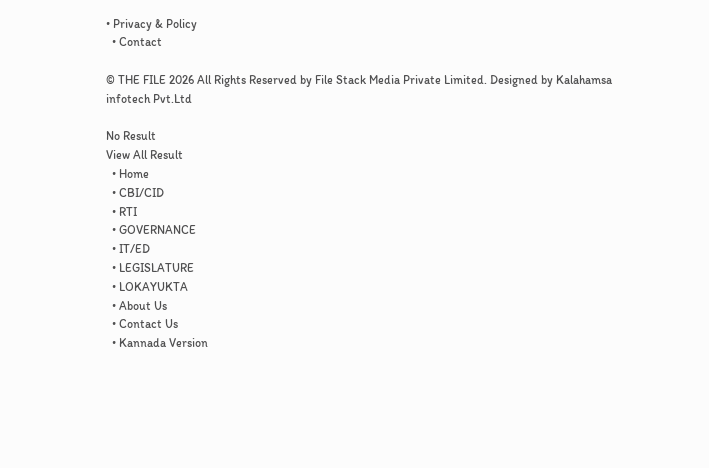• Privacy & Policy
  • Contact

© THE FILE 2026 All Rights Reserved by File Stack Media Private Limited. Designed by Kalahamsa infotech Pvt.Ltd

No Result
View All Result
  • Home
  • CBI/CID
  • RTI
  • GOVERNANCE
  • IT/ED
  • LEGISLATURE
  • LOKAYUKTA
  • About Us
  • Contact Us
  • Kannada Version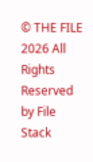© THE FILE 2026 All Rights Reserved by File Stack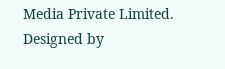Media Private Limited. Designed by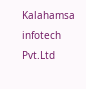Kalahamsa infotech Pvt.Ltd